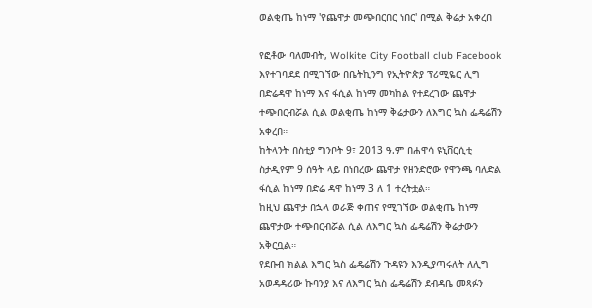ወልቂጤ ከነማ 'የጨዋታ መጭበርበር ነበር' በሚል ቅሬታ አቀረበ

የፎቶው ባለመብት, Wolkite City Football club Facebook
እየተገባደደ በሚገኘው በቤትኪንግ የኢትዮጵያ ፕሪሚዬር ሊግ በድሬዳዋ ከነማ እና ፋሲል ከነማ መካከል የተደረገው ጨዋታ ተጭበርብሯል ሲል ወልቂጤ ከነማ ቅሬታውን ለእግር ኳስ ፌዴሬሽን አቀረበ።
ከትላንት በስቲያ ግንቦት 9፣ 2013 ዓ.ም በሐዋሳ ዩኒቨርሲቲ ስታዲየም 9 ሰዓት ላይ በነበረው ጨዋታ የዘንድሮው የዋንጫ ባለድል ፋሲል ከነማ በድሬ ዳዋ ከነማ 3 ለ 1 ተረትቷል።
ከዚህ ጨዋታ በኋላ ወራጅ ቀጠና የሚገኘው ወልቂጤ ከነማ ጨዋታው ተጭበርብሯል ሲል ለእግር ኳስ ፌዴሬሽን ቅሬታውን አቅርቧል።
የደቡብ ክልል እግር ኳስ ፌዴሬሽን ጉዳዩን እንዲያጣሩለት ለሊግ አወዳዳሪው ኩባንያ እና ለእግር ኳስ ፌዴሬሽን ደብዳቤ መጻፉን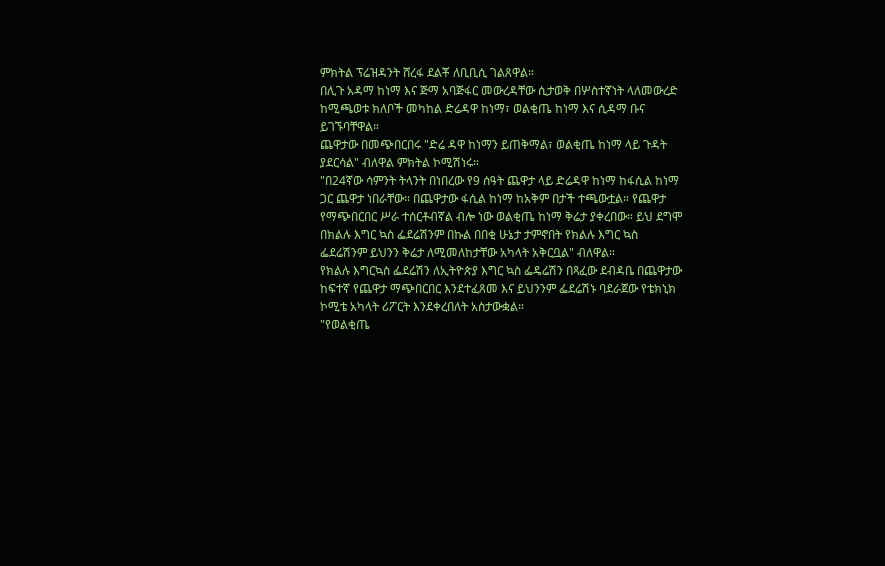ምክትል ፕሬዝዳንት ሸረፋ ደልቾ ለቢቢሲ ገልጸዋል።
በሊጉ አዳማ ከነማ እና ጅማ አባጅፋር መውረዳቸው ሲታወቅ በሦስተኛነት ላለመውረድ ከሚጫወቱ ክለቦች መካከል ድሬዳዋ ከነማ፣ ወልቂጤ ከነማ እና ሲዳማ ቡና ይገኙባቸዋል።
ጨዋታው በመጭበርበሩ "ድሬ ዳዋ ከነማን ይጠቅማል፣ ወልቂጤ ከነማ ላይ ጉዳት ያደርሳል" ብለዋል ምክትል ኮሚሽነሩ።
"በ24ኛው ሳምንት ትላንት በነበረው የ9 ሰዓት ጨዋታ ላይ ድሬዳዋ ከነማ ከፋሲል ከነማ ጋር ጨዋታ ነበራቸው። በጨዋታው ፋሲል ከነማ ከአቅም በታች ተጫውቷል። የጨዋታ የማጭበርበር ሥራ ተሰርቶብኛል ብሎ ነው ወልቂጤ ከነማ ቅሬታ ያቀረበው። ይህ ደግሞ በክልሉ እግር ኳስ ፌደሬሽንም በኩል በበቂ ሁኔታ ታምኖበት የክልሉ እግር ኳስ ፌደሬሽንም ይህንን ቅሬታ ለሚመለከታቸው አካላት አቅርቧል" ብለዋል።
የክልሉ እግርኳስ ፌደሬሽን ለኢትዮጵያ እግር ኳስ ፌዴሬሽን በጻፈው ደብዳቤ በጨዋታው ከፍተኛ የጨዋታ ማጭበርበር እንደተፈጸመ እና ይህንንም ፌደሬሽኑ ባደራጀው የቴክኒክ ኮሚቴ አካላት ሪፖርት እንደቀረበለት አስታውቋል።
"የወልቂጤ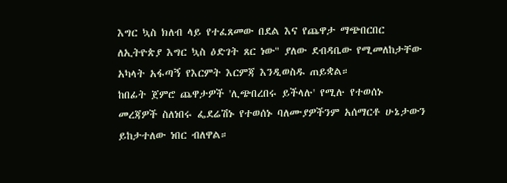እግር ኳስ ክለብ ላይ የተፈጸመው በደል እና የጨዋታ ማጭበርበር ለኢትዮጵያ እግር ኳስ ዕድገት ጸር ነው" ያለው ደብዳቤው የሚመለከታቸው አካላት አፋጣኝ የእርምት እርምጃ እንዲወስዱ ጠይቋል።
ከበፊት ጀምሮ ጨዋታዎች 'ሊጭበረበሩ ይችላሉ' የሚሉ የተወሰኑ መረጃዎች ስለነበሩ ፌደሬሽኑ የተወሰኑ ባለሙያዎችንም አሰማርቶ ሁኔታውን ይከታተለው ነበር ብለዋል።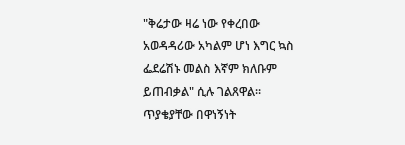"ቅሬታው ዛሬ ነው የቀረበው አወዳዳሪው አካልም ሆነ እግር ኳስ ፌደሬሽኑ መልስ እኛም ክለቡም ይጠብቃል" ሲሉ ገልጸዋል።
ጥያቄያቸው በዋነኝነት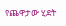የጨዋታው ሂደት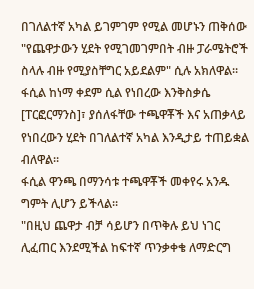በገለልተኛ አካል ይገምገም የሚል መሆኑን ጠቅሰው "የጨዋታውን ሂደት የሚገመገምበት ብዙ ፓራሜትሮች ስላሉ ብዙ የሚያስቸግር አይደልም" ሲሉ አክለዋል።
ፋሲል ከነማ ቀደም ሲል የነበረው እንቅስቃሴ [ፐርፎርማንስ]፣ ያሰለፋቸው ተጫዋቾች እና አጠቃላይ የነበረውን ሂደት በገለልተኛ አካል እንዲታይ ተጠይቋል ብለዋል።
ፋሲል ዋንጫ በማንሳቱ ተጫዋቾች መቀየሩ አንዱ ግምት ሊሆን ይችላል።
"በዚህ ጨዋታ ብቻ ሳይሆን በጥቅሉ ይህ ነገር ሊፈጠር እንደሚችል ከፍተኛ ጥንቃቀቄ ለማድርግ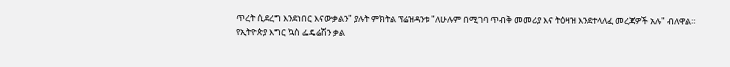ጥረት ሲደረግ እንደነበር እናውቃልን" ያሉት ምክትል ፕሬዝዳንቱ "ለሁሉም በሚገባ ጥብቅ መመሪያ እና ትዕዛዝ እንደተላለፈ መረጃዎች አሉ" ብለዋል።
የኢትዮጵያ እግር ኳስ ፌዴሬሽን ቃል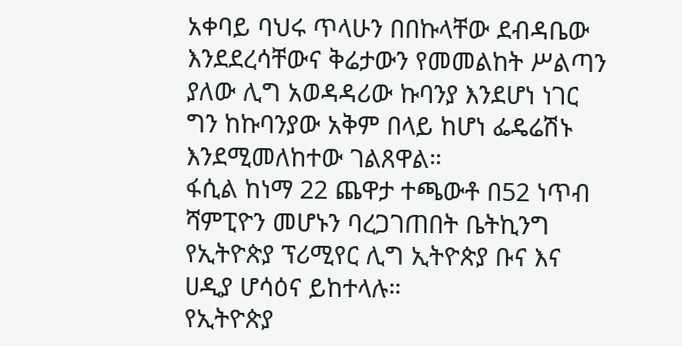አቀባይ ባህሩ ጥላሁን በበኩላቸው ደብዳቤው እንደደረሳቸውና ቅሬታውን የመመልከት ሥልጣን ያለው ሊግ አወዳዳሪው ኩባንያ እንደሆነ ነገር ግን ከኩባንያው አቅም በላይ ከሆነ ፌዴሬሽኑ እንደሚመለከተው ገልጸዋል።
ፋሲል ከነማ 22 ጨዋታ ተጫውቶ በ52 ነጥብ ሻምፒዮን መሆኑን ባረጋገጠበት ቤትኪንግ የኢትዮጵያ ፕሪሚየር ሊግ ኢትዮጵያ ቡና እና ሀዲያ ሆሳዕና ይከተላሉ።
የኢትዮጵያ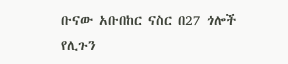ቡናው አቡበከር ናስር በ27 ጎሎች የሊጉን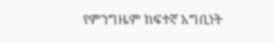የምንግዜም ከፍተኛ አግቢነት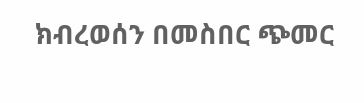ክብረወሰን በመስበር ጭመር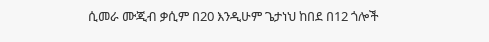ሲመራ ሙጂብ ቃሲም በ20 እንዲሁም ጌታነህ ከበደ በ12 ጎሎች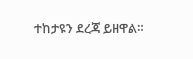ተከታዩን ደረጃ ይዘዋል።